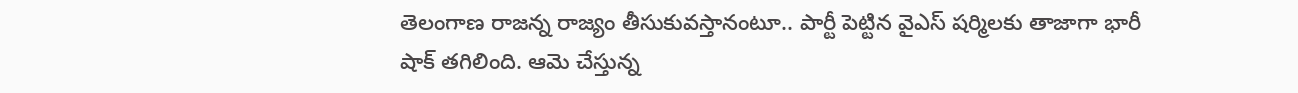తెలంగాణ రాజన్న రాజ్యం తీసుకువస్తానంటూ.. పార్టీ పెట్టిన వైఎస్ షర్మిలకు తాజాగా భారీ షాక్ తగిలింది. ఆమె చేస్తున్న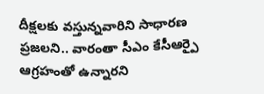దీక్షలకు వస్తున్నవారిని సాధారణ ప్రజలని.. వారంతా సీఎం కేసీఆర్పై ఆగ్రహంతో ఉన్నారని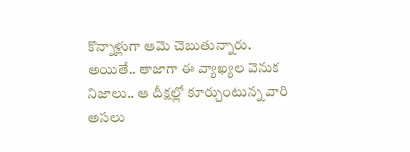కొన్నాళ్లుగా ఆమె చెబుతున్నారు. అయితే.. తాజాగా ఈ వ్యాఖ్యల వెనుక నిజాలు.. ఆ దీక్షల్లో కూర్చుంటున్న వారి అసలు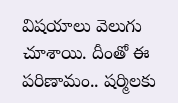విషయాలు వెలుగు చూశాయి. దీంతో ఈ పరిణామం.. షర్మిలకు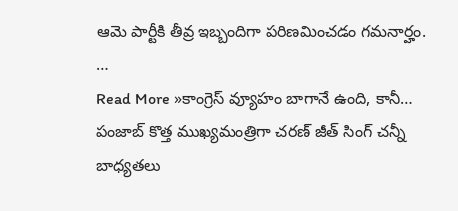ఆమె పార్టీకి తీవ్ర ఇబ్బందిగా పరిణమించడం గమనార్హం. …
Read More »కాంగ్రెస్ వ్యూహం బాగానే ఉంది, కానీ…
పంజాబ్ కొత్త ముఖ్యమంత్రిగా చరణ్ జీత్ సింగ్ చన్నీ బాధ్యతలు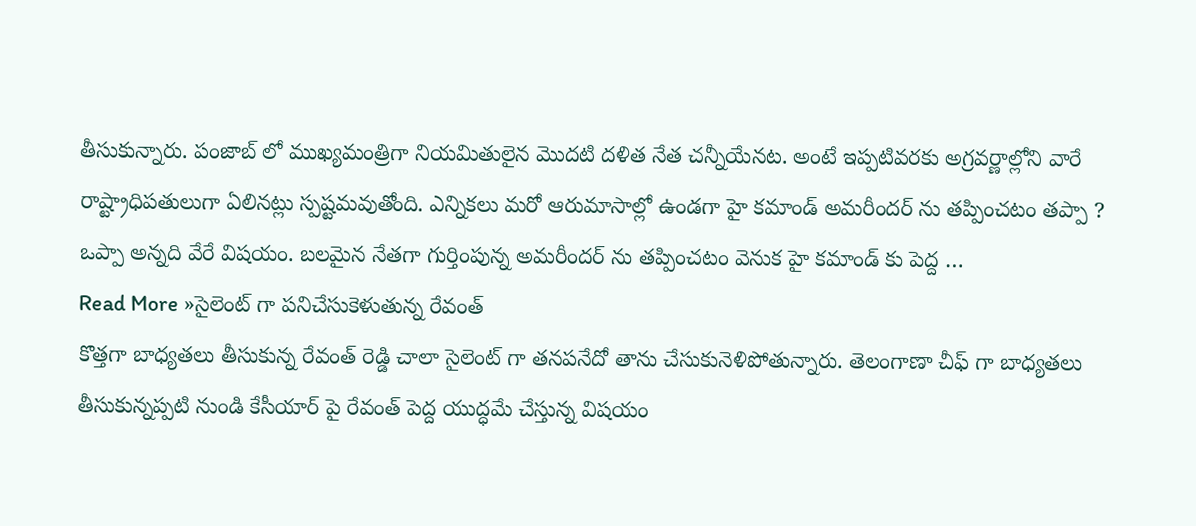తీసుకున్నారు. పంజాబ్ లో ముఖ్యమంత్రిగా నియమితులైన మొదటి దళిత నేత చన్నీయేనట. అంటే ఇప్పటివరకు అగ్రవర్ణాల్లోని వారే రాష్ట్రాధిపతులుగా ఏలినట్లు స్పష్టమవుతోంది. ఎన్నికలు మరో ఆరుమాసాల్లో ఉండగా హై కమాండ్ అమరీందర్ ను తప్పించటం తప్పా ? ఒప్పా అన్నది వేరే విషయం. బలమైన నేతగా గుర్తింపున్న అమరీందర్ ను తప్పించటం వెనుక హై కమాండ్ కు పెద్ద …
Read More »సైలెంట్ గా పనిచేసుకెళుతున్న రేవంత్
కొత్తగా బాధ్యతలు తీసుకున్న రేవంత్ రెడ్డి చాలా సైలెంట్ గా తనపనేదో తాను చేసుకునెళిపోతున్నారు. తెలంగాణా చీఫ్ గా బాధ్యతలు తీసుకున్నప్పటి నుండి కేసీయార్ పై రేవంత్ పెద్ద యుద్ధమే చేస్తున్న విషయం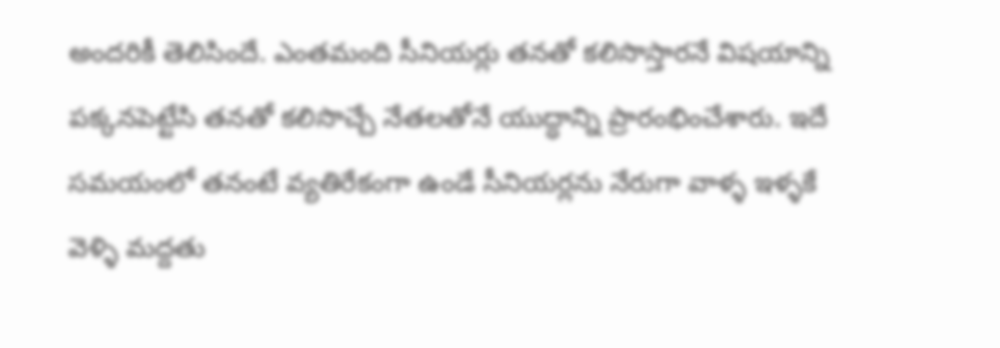అందరికీ తెలిసిందే. ఎంతమంది సీనియర్లు తనతో కలిసొస్తారనే విషయాన్ని పక్కనపెట్టేసి తనతో కలిసొచ్చే నేతలతోనే యుద్ధాన్ని ప్రారంభించేశారు. ఇదే సమయంలో తనంటే వ్యతిరేకంగా ఉండే సీనియర్లను నేరుగా వాళ్ళ ఇళ్ళకే వెళ్ళి మద్దతు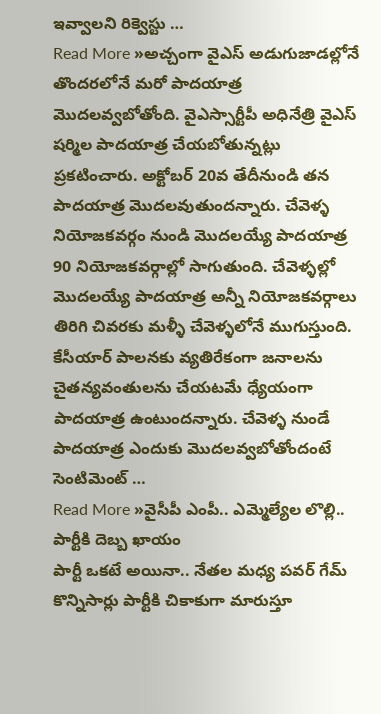ఇవ్వాలని రిక్వెస్టు …
Read More »అచ్చంగా వైఎస్ అడుగుజాడల్లోనే
తొందరలోనే మరో పాదయాత్ర మొదలవ్వబోతోంది. వైఎస్సార్టీపీ అధినేత్రి వైఎస్ షర్మిల పాదయాత్ర చేయబోతున్నట్లు ప్రకటించారు. అక్టోబర్ 20వ తేదీనుండి తన పాదయాత్ర మొదలవుతుందన్నారు. చేవెళ్ళ నియోజకవర్గం నుండి మొదలయ్యే పాదయాత్ర 90 నియోజకవర్గాల్లో సాగుతుంది. చేవెళ్ళల్లో మొదలయ్యే పాదయాత్ర అన్నీ నియోజకవర్గాలు తిరిగి చివరకు మళ్ళీ చేవెళ్ళలోనే ముగుస్తుంది. కేసీయార్ పాలనకు వ్యతిరేకంగా జనాలను చైతన్యవంతులను చేయటమే ధ్యేయంగా పాదయాత్ర ఉంటుందన్నారు. చేవెళ్ళ నుండే పాదయాత్ర ఎందుకు మొదలవ్వబోతోందంటే సెంటిమెంట్ …
Read More »వైసీపీ ఎంపీ.. ఎమ్మెల్యేల లొల్లి.. పార్టీకి దెబ్బ ఖాయం
పార్టీ ఒకటే అయినా.. నేతల మధ్య పవర్ గేమ్ కొన్నిసార్లు పార్టీకి చికాకుగా మారుస్తూ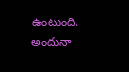ఉంటుంది. అందునా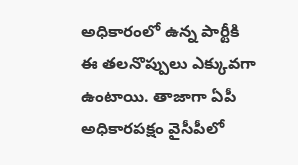అధికారంలో ఉన్న పార్టీకి ఈ తలనొప్పులు ఎక్కువగా ఉంటాయి. తాజాగా ఏపీ అధికారపక్షం వైసీపీలో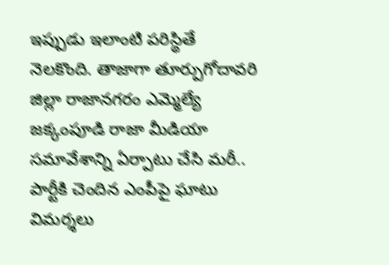ఇప్పుడు ఇలాంటి పరిస్థితే నెలకొంది. తాజాగా తూర్పుగోదావరి జిల్లా రాజానగరం ఎమ్మెల్యే జక్కంపూడి రాజా మీడియా సమావేశాన్ని ఏర్పాటు చేసి మరీ.. పార్టీకి చెందిన ఎంపీపై ఘాటు విమర్శలు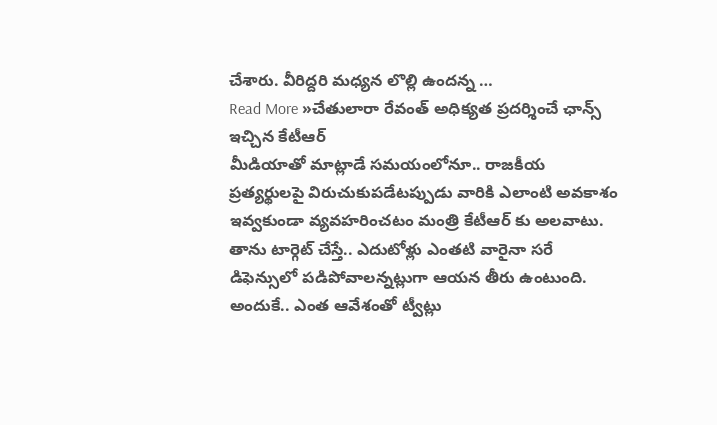చేశారు. వీరిద్దరి మధ్యన లొల్లి ఉందన్న …
Read More »చేతులారా రేవంత్ అధిక్యత ప్రదర్శించే ఛాన్స్ ఇచ్చిన కేటీఆర్
మీడియాతో మాట్లాడే సమయంలోనూ.. రాజకీయ ప్రత్యర్థులపై విరుచుకుపడేటప్పుడు వారికి ఎలాంటి అవకాశం ఇవ్వకుండా వ్యవహరించటం మంత్రి కేటీఆర్ కు అలవాటు. తాను టార్గెట్ చేస్తే.. ఎదుటోళ్లు ఎంతటి వారైనా సరే డిఫెన్సులో పడిపోవాలన్నట్లుగా ఆయన తీరు ఉంటుంది. అందుకే.. ఎంత ఆవేశంతో ట్వీట్లు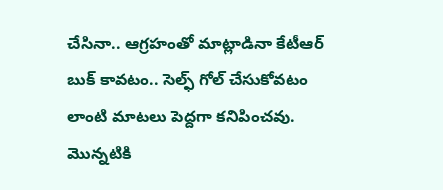చేసినా.. ఆగ్రహంతో మాట్లాడినా కేటీఆర్ బుక్ కావటం.. సెల్ఫ్ గోల్ చేసుకోవటం లాంటి మాటలు పెద్దగా కనిపించవు. మొన్నటికి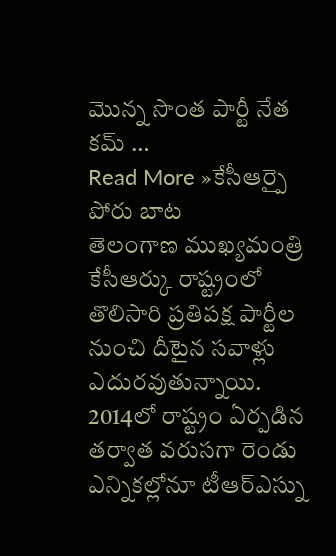మొన్న సొంత పార్టీ నేత కమ్ …
Read More »కేసీఆర్పై పోరు బాట
తెలంగాణ ముఖ్యమంత్రి కేసీఆర్కు రాష్ట్రంలో తొలిసారి ప్రతిపక్ష పార్టీల నుంచి దీటైన సవాళ్లు ఎదురవుతున్నాయి. 2014లో రాష్ట్రం ఏర్పడిన తర్వాత వరుసగా రెండు ఎన్నికల్లోనూ టీఆర్ఎస్ను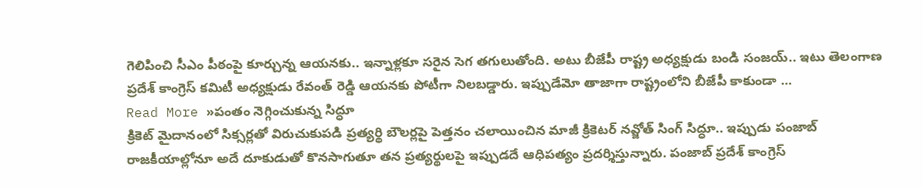గెలిపించి సీఎం పీఠంపై కూర్చున్న ఆయనకు.. ఇన్నాళ్లకూ సరైన సెగ తగులుతోంది. అటు బీజేపీ రాష్ట్ర అధ్యక్షుడు బండి సంజయ్.. ఇటు తెలంగాణ ప్రదేశ్ కాంగ్రెస్ కమిటీ అధ్యక్షుడు రేవంత్ రెడ్డి ఆయనకు పోటీగా నిలబడ్డారు. ఇప్పుడేమో తాజాగా రాష్ట్రంలోని బీజేపీ కాకుండా …
Read More »పంతం నెగ్గించుకున్న సిద్ధూ
క్రికెట్ మైదానంలో సిక్సర్లతో విరుచుకుపడి ప్రత్యర్థి బౌలర్లపై పెత్తనం చలాయించిన మాజీ క్రికెటర్ నవ్జోత్ సింగ్ సిద్ధూ.. ఇప్పుడు పంజాబ్ రాజకీయాల్లోనూ అదే దూకుడుతో కొనసాగుతూ తన ప్రత్యర్థులపై ఇప్పుడదే ఆధిపత్యం ప్రదర్శిస్తున్నారు. పంజాబ్ ప్రదేశ్ కాంగ్రెస్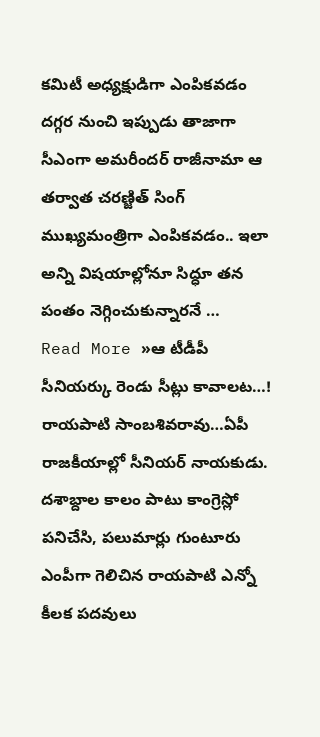కమిటీ అధ్యక్షుడిగా ఎంపికవడం దగ్గర నుంచి ఇప్పుడు తాజాగా సీఎంగా అమరీందర్ రాజీనామా ఆ తర్వాత చరణ్జిత్ సింగ్ ముఖ్యమంత్రిగా ఎంపికవడం.. ఇలా అన్ని విషయాల్లోనూ సిద్ధూ తన పంతం నెగ్గించుకున్నారనే …
Read More »ఆ టీడీపీ సీనియర్కు రెండు సీట్లు కావాలట…!
రాయపాటి సాంబశివరావు…ఏపీ రాజకీయాల్లో సీనియర్ నాయకుడు. దశాబ్దాల కాలం పాటు కాంగ్రెస్లో పనిచేసి, పలుమార్లు గుంటూరు ఎంపీగా గెలిచిన రాయపాటి ఎన్నో కీలక పదవులు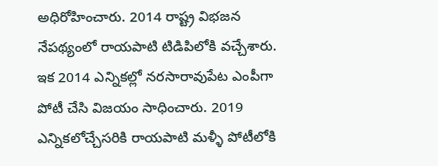అధిరోహించారు. 2014 రాష్ట్ర విభజన నేపథ్యంలో రాయపాటి టిడిపిలోకి వచ్చేశారు. ఇక 2014 ఎన్నికల్లో నరసారావుపేట ఎంపీగా పోటీ చేసి విజయం సాధించారు. 2019 ఎన్నికలోచ్చేసరికి రాయపాటి మళ్ళీ పోటీలోకి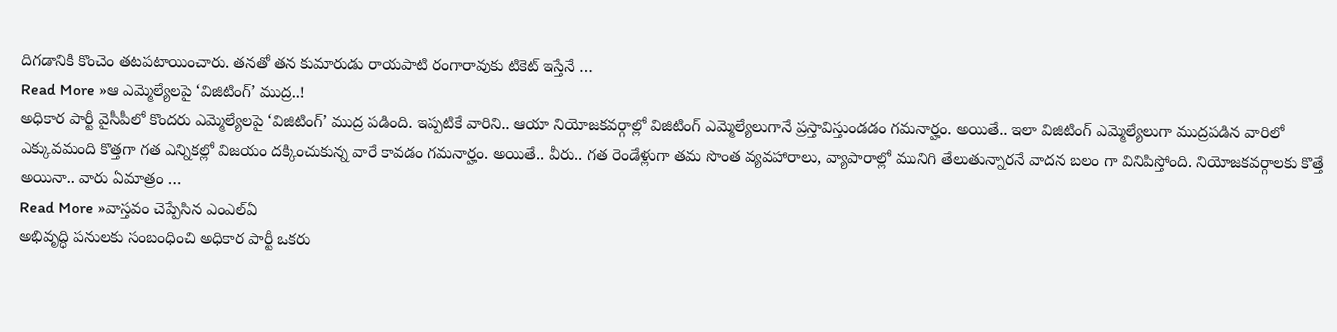దిగడానికి కొంచెం తటపటాయించారు. తనతో తన కుమారుడు రాయపాటి రంగారావుకు టికెట్ ఇస్తేనే …
Read More »ఆ ఎమ్మెల్యేలపై ‘విజిటింగ్’ ముద్ర..!
అధికార పార్టీ వైసీపీలో కొందరు ఎమ్మెల్యేలపై ‘విజిటింగ్’ ముద్ర పడింది. ఇప్పటికే వారిని.. ఆయా నియోజకవర్గాల్లో విజిటింగ్ ఎమ్మెల్యేలుగానే ప్రస్తావిస్తుండడం గమనార్హం. అయితే.. ఇలా విజిటింగ్ ఎమ్మెల్యేలుగా ముద్రపడిన వారిలో ఎక్కువమంది కొత్తగా గత ఎన్నికల్లో విజయం దక్కించుకున్న వారే కావడం గమనార్హం. అయితే.. వీరు.. గత రెండేళ్లుగా తమ సొంత వ్యవహారాలు, వ్యాపారాల్లో మునిగి తేలుతున్నారనే వాదన బలం గా వినిపిస్తోంది. నియోజకవర్గాలకు కొత్తే అయినా.. వారు ఏమాత్రం …
Read More »వాస్తవం చెప్పేసిన ఎంఎల్ఏ
అభివృద్ధి పనులకు సంబంధించి అధికార పార్టీ ఒకరు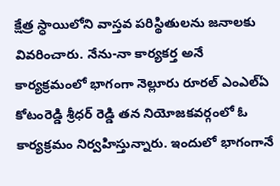క్షేత్ర స్ధాయిలోని వాస్తవ పరిస్థితులను జనాలకు వివరించారు. నేను-నా కార్యకర్త అనే కార్యక్రమంలో భాగంగా నెల్లూరు రూరల్ ఎంఎల్ఏ కోటంరెడ్డి శ్రీధర్ రెడ్డి తన నియోజకవర్గంలో ఓ కార్యక్రమం నిర్వహిస్తున్నారు. ఇందులో భాగంగానే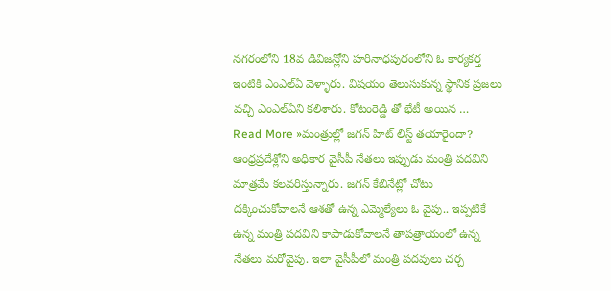నగరంలోని 18వ డివిజన్లోని హరినాధపురంలోని ఓ కార్యకర్త ఇంటికి ఎంఎల్ఏ వెళ్ళారు. విషయం తెలుసుకున్న స్థానిక ప్రజలు వచ్చి ఎంఎల్ఏని కలిశారు. కోటంరెడ్డి తో భేటీ అయిన …
Read More »మంత్రుల్లో జగన్ హిట్ లిస్ట్ తయారైందా?
ఆంధ్రప్రదేశ్లోని అధికార వైసీపీ నేతలు ఇప్పుడు మంత్రి పదవిని మాత్రమే కలవరిస్తున్నారు. జగన్ కేబినేట్లో చోటు దక్కించుకోవాలనే ఆశతో ఉన్న ఎమ్మెల్యేలు ఓ వైపు.. ఇప్పటికే ఉన్న మంత్రి పదవిని కాపాడుకోవాలనే తాపత్రాయంలో ఉన్న నేతలు మరోవైపు. ఇలా వైసీపీలో మంత్రి పదవులు చర్చ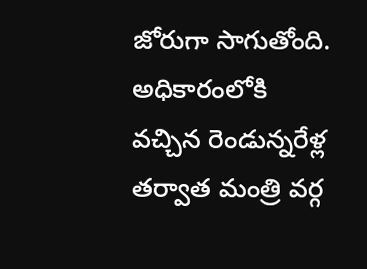జోరుగా సాగుతోంది. అధికారంలోకి వచ్చిన రెండున్నరేళ్ల తర్వాత మంత్రి వర్గ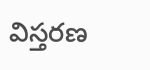విస్తరణ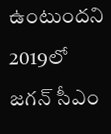ఉంటుందని 2019లో జగన్ సీఎం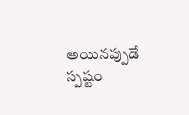అయినప్పుడే స్పష్టం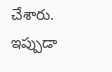చేశారు. ఇప్పుడా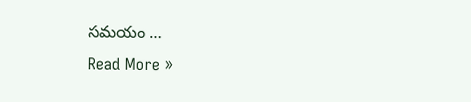సమయం …
Read More »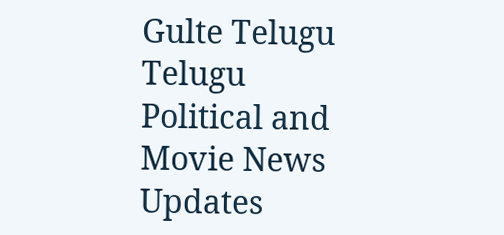Gulte Telugu Telugu Political and Movie News Updates